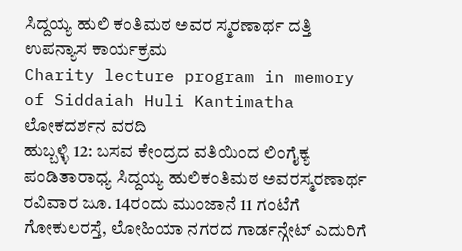ಸಿದ್ದಯ್ಯ ಹುಲಿ ಕಂತಿಮಠ ಅವರ ಸ್ಮರಣಾರ್ಥ ದತ್ತಿ ಉಪನ್ಯಾಸ ಕಾರ್ಯಕ್ರಮ
Charity lecture program in memory of Siddaiah Huli Kantimatha
ಲೋಕದರ್ಶನ ವರದಿ
ಹುಬ್ಬಳ್ಳಿ 12: ಬಸವ ಕೇಂದ್ರದ ವತಿಯಿಂದ ಲಿಂಗೈಕ್ಯ ಪಂಡಿತಾರಾಧ್ಯ ಸಿದ್ದಯ್ಯ ಹುಲಿಕಂತಿಮಠ ಅವರಸ್ಮರಣಾರ್ಥ ರವಿವಾರ ಜೂ. 14ರಂದು ಮುಂಜಾನೆ 11 ಗಂಟೆಗೆ ಗೋಕುಲರಸ್ತೆ, ಲೋಹಿಯಾ ನಗರದ ಗಾರ್ಡನ್ಗೇಟ್ ಎದುರಿಗೆ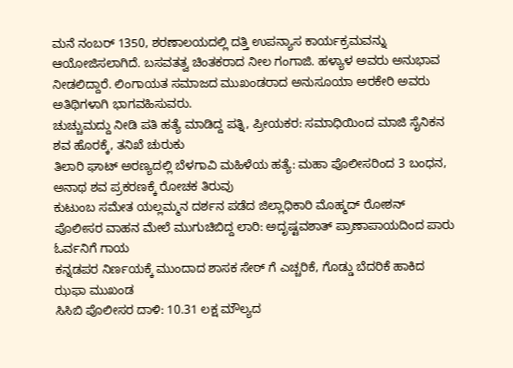ಮನೆ ನಂಬರ್ 1350, ಶರಣಾಲಯದಲ್ಲಿ ದತ್ತಿ ಉಪನ್ಯಾಸ ಕಾರ್ಯಕ್ರಮವನ್ನು ಆಯೋಜಿಸಲಾಗಿದೆ. ಬಸವತತ್ವ ಚಿಂತಕರಾದ ನೀಲ ಗಂಗಾಜಿ. ಹಳ್ಯಾಳ ಅವರು ಅನುಭಾವ ನೀಡಲಿದ್ದಾರೆ. ಲಿಂಗಾಯತ ಸಮಾಜದ ಮುಖಂಡರಾದ ಅನುಸೂಯಾ ಅರಕೇರಿ ಅವರು ಅತಿಥಿಗಳಾಗಿ ಭಾಗವಹಿಸುವರು.
ಚುಚ್ಚುಮದ್ದು ನೀಡಿ ಪತಿ ಹತ್ಯೆ ಮಾಡಿದ್ದ ಪತ್ನಿ, ಪ್ರೀಯಕರ: ಸಮಾಧಿಯಿಂದ ಮಾಜಿ ಸೈನಿಕನ ಶವ ಹೊರಕ್ಕೆ, ತನಿಖೆ ಚುರುಕು
ತಿಲಾರಿ ಘಾಟ್ ಅರಣ್ಯದಲ್ಲಿ ಬೆಳಗಾವಿ ಮಹಿಳೆಯ ಹತ್ಯೆ: ಮಹಾ ಪೊಲೀಸರಿಂದ 3 ಬಂಧನ, ಅನಾಥ ಶವ ಪ್ರಕರಣಕ್ಕೆ ರೋಚಕ ತಿರುವು
ಕುಟುಂಬ ಸಮೇತ ಯಲ್ಲಮ್ಮನ ದರ್ಶನ ಪಡೆದ ಜಿಲ್ಲಾಧಿಕಾರಿ ಮೊಹ್ಮದ್ ರೋಶನ್
ಪೊಲೀಸರ ವಾಹನ ಮೇಲೆ ಮುಗುಚಿಬಿದ್ದ ಲಾರಿ: ಅದೃಷ್ಟವಶಾತ್ ಪ್ರಾಣಾಪಾಯದಿಂದ ಪಾರು ಓರ್ವನಿಗೆ ಗಾಯ
ಕನ್ನಡಪರ ನಿರ್ಣಯಕ್ಕೆ ಮುಂದಾದ ಶಾಸಕ ಸೇಠ್ ಗೆ ಎಚ್ಚರಿಕೆ, ಗೊಡ್ಡು ಬೆದರಿಕೆ ಹಾಕಿದ ಝಫಾ ಮುಖಂಡ
ಸಿಸಿಬಿ ಪೊಲೀಸರ ದಾಳಿ: 10.31 ಲಕ್ಷ ಮೌಲ್ಯದ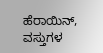ಹೆರಾಯಿನ್, ವಸ್ತುಗಳ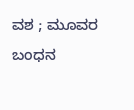ವಶ ; ಮೂವರ ಬಂಧನ